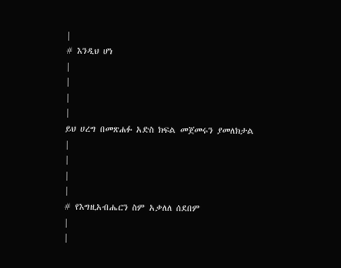|
# እንዲህ ሆነ
|
|
|
|
ይህ ሀረግ በመጽሐፉ አድስ ክፍል መጀመሩን ያመለክታል
|
|
|
|
# የእግዚአብሔርን ስም አቃለለ ሰደበም
|
|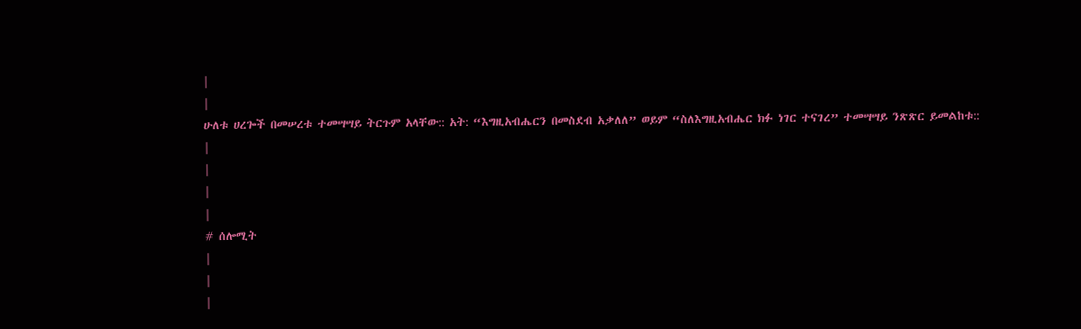|
|
ሁለቱ ሀረጐች በመሠረቱ ተመሣሣይ ትርጉም አላቸው:: አት: “እግዚአብሔርን በመስደብ አቃለለ” ወይም “ስለእግዚአብሔር ክፉ ነገር ተናገረ” ተመሣሣይ ንጽጽር ይመልከቱ::
|
|
|
|
# ሰሎሚት
|
|
|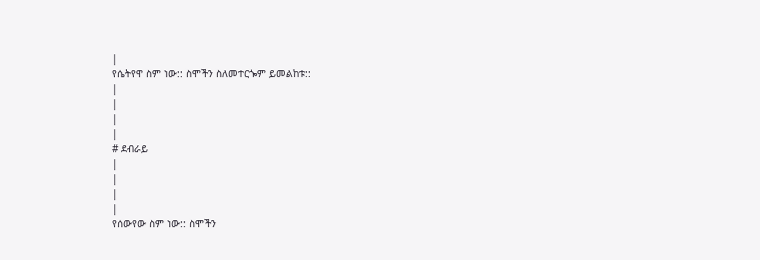|
የሴትየዋ ስም ነው:: ስሞችን ስለመተርጐም ይመልከቱ::
|
|
|
|
# ደብራይ
|
|
|
|
የሰውየው ስም ነው:: ስሞችን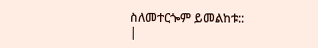ስለመተርጐም ይመልከቱ::
|